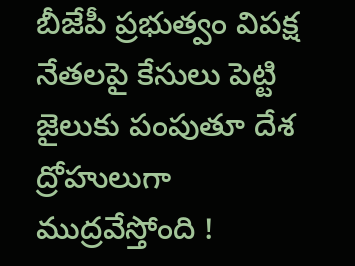బీజేపీ ప్రభుత్వం విపక్ష నేతలపై కేసులు పెట్టి జైలుకు పంపుతూ దేశ ద్రోహులుగా ముద్రవేస్తోంది !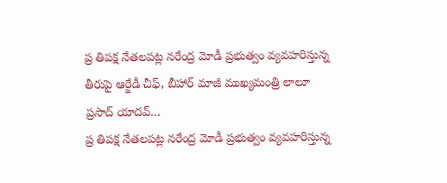ప్ర తిపక్ష నేతలపట్ల నరేంద్ర మోడీ ప్రభుత్వం వ్యవహరిస్తున్న తీరుపై ఆర్జేడీ చీఫ్, బీహార్ మాజీ ముఖ్యమంత్రి లాలూ ప్రసాద్ యాదవ్…
ప్ర తిపక్ష నేతలపట్ల నరేంద్ర మోడీ ప్రభుత్వం వ్యవహరిస్తున్న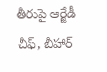తీరుపై ఆర్జేడీ చీఫ్, బీహార్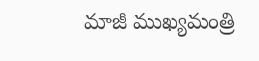మాజీ ముఖ్యమంత్రి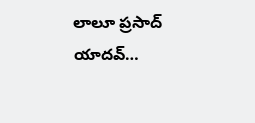లాలూ ప్రసాద్ యాదవ్…